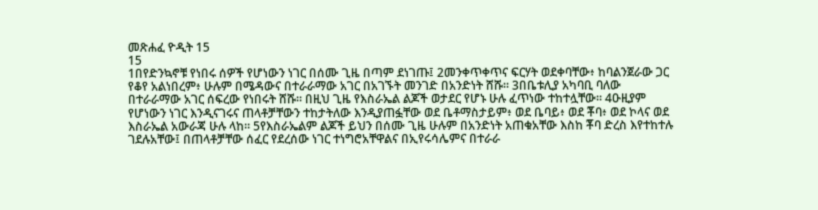መጽሐፈ ዮዲት 15
15
1በየድንኳኖቹ የነበሩ ሰዎች የሆነውን ነገር በሰሙ ጊዜ በጣም ደነገጡ፤ 2መንቀጥቀጥና ፍርሃት ወደቀባቸው፥ ከባልንጀራው ጋር የቆየ አልነበረም፥ ሁሉም በሜዳውና በተራራማው አገር በአገኙት መንገድ በአንድነት ሸሹ። 3በቤቱሊያ አካባቢ ባለው በተራራማው አገር ሰፍረው የነበሩት ሸሹ። በዚህ ጊዜ የእስራኤል ልጆች ወታደር የሆኑ ሁሉ ፈጥነው ተከተሏቸው። 4ዑዚያም የሆነውን ነገር እንዲናገሩና ጠላቶቻቸውን ተከታትለው እንዲያጠፏቸው ወደ ቤቶማስታይም፥ ወደ ቤባይ፥ ወደ ቾባ፥ ወደ ኮላና ወደ እስራኤል አውራጃ ሁሉ ላከ። 5የእስራኤልም ልጆች ይህን በሰሙ ጊዜ ሁሉም በአንድነት አጠቁአቸው እስከ ቾባ ድረስ እየተከተሉ ገደሉአቸው፤ በጠላቶቻቸው ሰፈር የደረሰው ነገር ተነግሮአቸዋልና በኢየሩሳሌምና በተራራ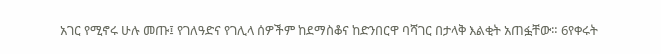አገር የሚኖሩ ሁሉ መጡ፤ የገለዓድና የገሊላ ሰዎችም ከደማስቆና ከድንበርዋ ባሻገር በታላቅ እልቂት አጠፏቸው። 6የቀሩት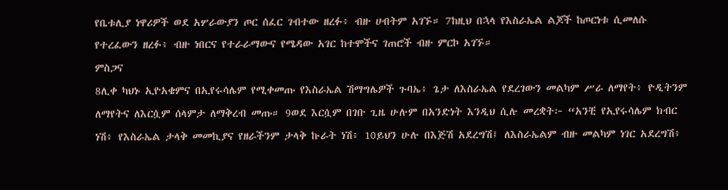የቤቱሊያ ነዋሪዎች ወደ አሦራውያን ጦር ሰፈር ገብተው ዘረፉ፥ ብዙ ሀብትም አገኙ። 7ከዚህ በኋላ የእስራኤል ልጆች ከጦርነቱ ሲመለሱ የተረፈውን ዘረፉ፥ ብዙ ነበርና የተራራማውና የሜዳው አገር ከተሞችና ገጠሮች ብዙ ምርኮ አገኙ።
ምስጋና
8ሊቀ ካህኑ ኢዮአቄምና በኢየሩሳሌም የሚቀመጡ የእስራኤል ሽማግሌዎች ጉባኤ፥ ጌታ ለእስራኤል የደረገውን መልካም ሥራ ለማየት፥ ዮዲትንም ለማየትና ለእርሷም ሰላምታ ለማቅረብ መጡ። 9ወደ እርሷም በገቡ ጊዜ ሁሉም በአንድነት እንዲህ ሲሉ መረቋት፦ “አንቺ የኢየሩሳሌም ክብር ነሽ፥ የእስራኤል ታላቅ መመኪያና የዘራችንም ታላቅ ኩራት ነሽ፥ 10ይህን ሁሉ በእጅሽ አደረግሽ፤ ለእስራኤልም ብዙ መልካም ነገር አደረግሽ፥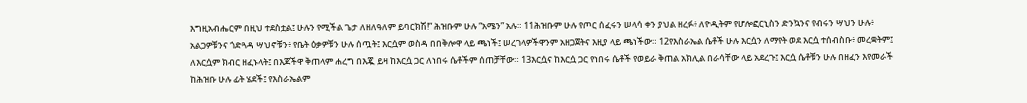እግዚአብሔርም በዚህ ተደስቷል፤ ሁሉን የሚችል ጌታ ለዘለዓለም ይባርክሽ!” ሕዝቡም ሁሉ “አሜን” አሉ። 11ሕዝቡም ሁሉ የጦር ሰፈሩን ሠላሳ ቀን ያህል ዘረፉ፥ ለዮዲትም የሆሎፎርኒስን ድንኳንና የብሩን ሣህን ሁሉ፥ አልጋዎቹንና ጎድጓዳ ሣህኖቹን፥ የቤት ዕቃዎቹን ሁሉ ሰጧት፤ እርሷም ወስዳ በበቅሎዋ ላይ ጫነች፤ ሠረገላዎችዋንም አዘጋጀትና እዚያ ላይ ጫነችው። 12የእስራኤል ሴቶች ሁሉ እርሷን ለማየት ወደ እርሷ ተሰብስቡ፥ መረቋትም፤ ለእርሷም ክብር ዘፈኑላት፤ በእጆችዋ ቅጠላም ሐረግ በእጇ ይዛ ከእርሷ ጋር ለነበሩ ሴቶችም ሰጠቻቸው። 13እርሷና ከእርሷ ጋር የነበሩ ሴቶች የወይራ ቅጠል አክሊል በራሳቸው ላይ አደረጉ፤ እርሷ ሴቶቹን ሁሉ በዘፈን እየመራች ከሕዝቡ ሁሉ ፊት ሄደች፤ የእስራኤልም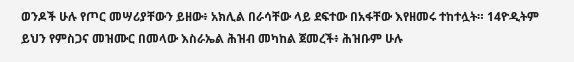ወንዶች ሁሉ የጦር መሣሪያቸውን ይዘው፥ አክሊል በራሳቸው ላይ ደፍተው በአፋቸው እየዘመሩ ተከተሏት። 14ዮዲትም ይህን የምስጋና መዝሙር በመላው እስራኤል ሕዝብ መካከል ጀመረች፥ ሕዝቡም ሁሉ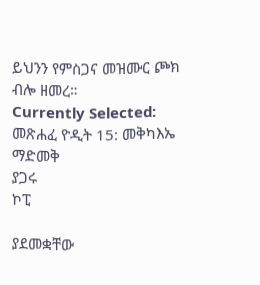ይህንን የምስጋና መዝሙር ጮክ ብሎ ዘመረ።
Currently Selected:
መጽሐፈ ዮዲት 15: መቅካእኤ
ማድመቅ
ያጋሩ
ኮፒ

ያደመቋቸው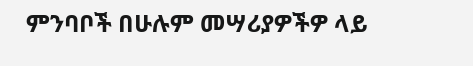ምንባቦች በሁሉም መሣሪያዎችዎ ላይ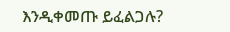እንዲቀመጡ ይፈልጋሉ?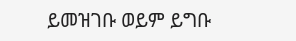ይመዝገቡ ወይም ይግቡ